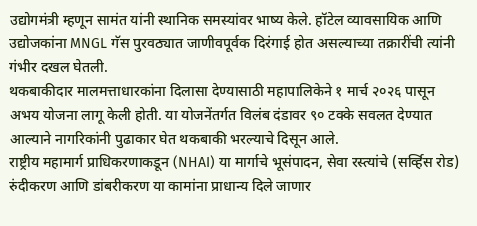उद्योगमंत्री म्हणून सामंत यांनी स्थानिक समस्यांवर भाष्य केले. हॉटेल व्यावसायिक आणि उद्योजकांना MNGL गॅस पुरवठ्यात जाणीवपूर्वक दिरंगाई होत असल्याच्या तक्रारींची त्यांनी गंभीर दखल घेतली.
थकबाकीदार मालमत्ताधारकांना दिलासा देण्यासाठी महापालिकेने १ मार्च २०२६ पासून अभय योजना लागू केली होती. या योजनेंतर्गत विलंब दंडावर ९० टक्के सवलत देण्यात आल्याने नागरिकांनी पुढाकार घेत थकबाकी भरल्याचे दिसून आले.
राष्ट्रीय महामार्ग प्राधिकरणाकडून (NHAI) या मार्गाचे भूसंपादन, सेवा रस्त्यांचे (सर्व्हिस रोड) रुंदीकरण आणि डांबरीकरण या कामांना प्राधान्य दिले जाणार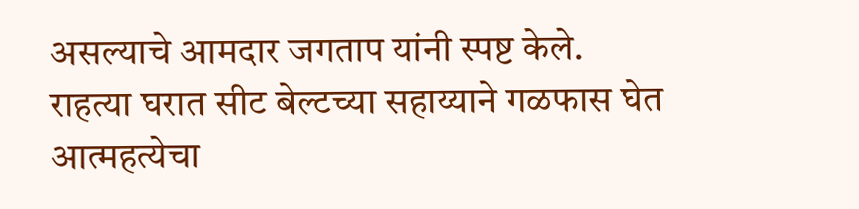असल्याचे आमदार जगताप यांनी स्पष्ट केले.
राहत्या घरात सीट बेल्टच्या सहाय्याने गळफास घेत आत्महत्येचा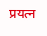प्रयत्न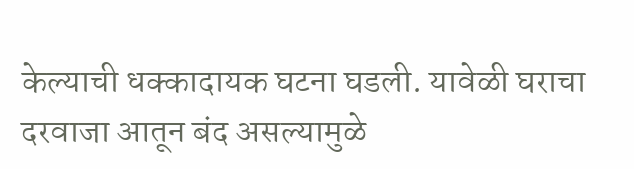केल्याची धक्कादायक घटना घडली. यावेळी घराचा दरवाजा आतून बंद असल्यामुळे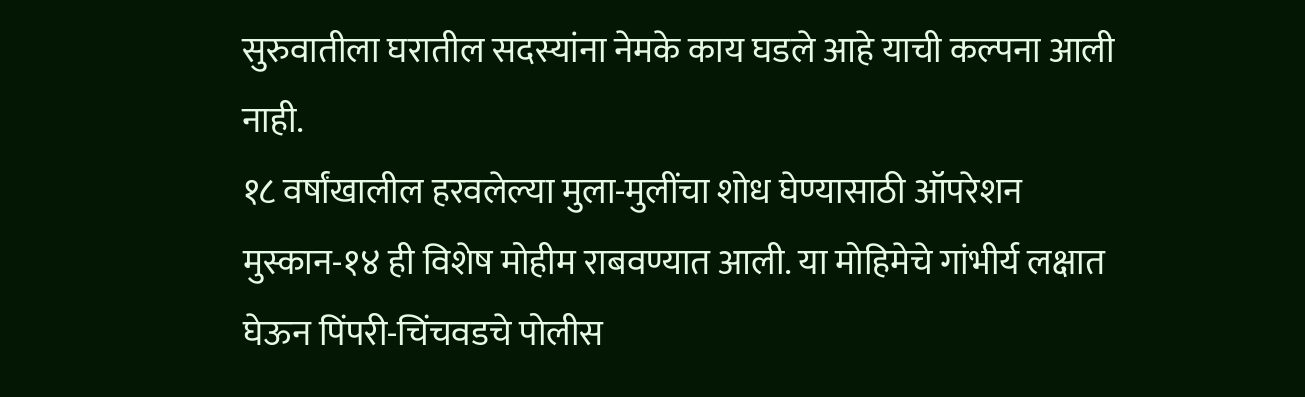सुरुवातीला घरातील सदस्यांना नेमके काय घडले आहे याची कल्पना आली नाही.
१८ वर्षांखालील हरवलेल्या मुला-मुलींचा शोध घेण्यासाठी ऑपरेशन मुस्कान-१४ ही विशेष मोहीम राबवण्यात आली. या मोहिमेचे गांभीर्य लक्षात घेऊन पिंपरी-चिंचवडचे पोलीस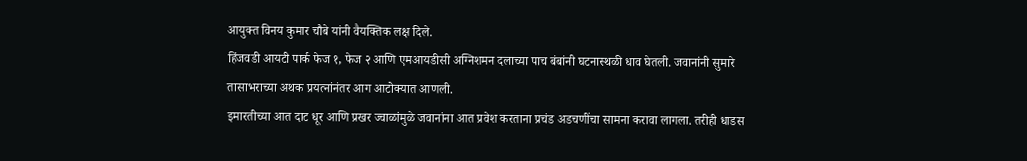आयुक्त विनय कुमार चौबे यांनी वैयक्तिक लक्ष दिले.
हिंजवडी आयटी पार्क फेज १, फेज २ आणि एमआयडीसी अग्निशमन दलाच्या पाच बंबांनी घटनास्थळी धाव घेतली. जवानांनी सुमारे तासाभराच्या अथक प्रयत्नांनंतर आग आटोक्यात आणली.
इमारतीच्या आत दाट धूर आणि प्रखर ज्वाळांमुळे जवानांना आत प्रवेश करताना प्रचंड अडचणींचा सामना करावा लागला. तरीही धाडस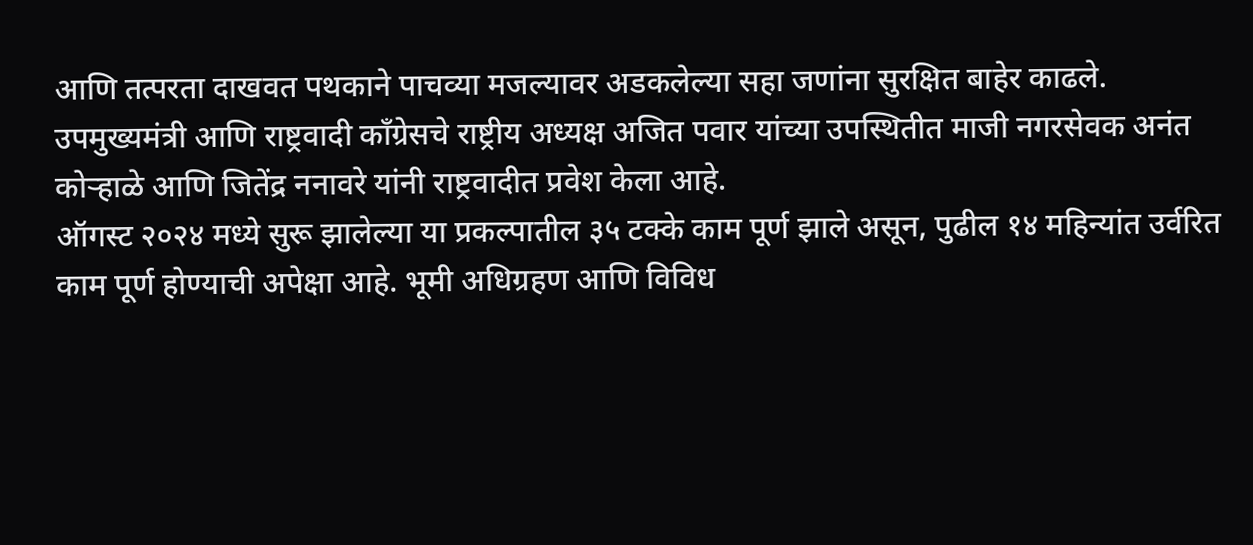आणि तत्परता दाखवत पथकाने पाचव्या मजल्यावर अडकलेल्या सहा जणांना सुरक्षित बाहेर काढले.
उपमुख्यमंत्री आणि राष्ट्रवादी काँग्रेसचे राष्ट्रीय अध्यक्ष अजित पवार यांच्या उपस्थितीत माजी नगरसेवक अनंत कोऱ्हाळे आणि जितेंद्र ननावरे यांनी राष्ट्रवादीत प्रवेश केला आहे.
ऑगस्ट २०२४ मध्ये सुरू झालेल्या या प्रकल्पातील ३५ टक्के काम पूर्ण झाले असून, पुढील १४ महिन्यांत उर्वरित काम पूर्ण होण्याची अपेक्षा आहे. भूमी अधिग्रहण आणि विविध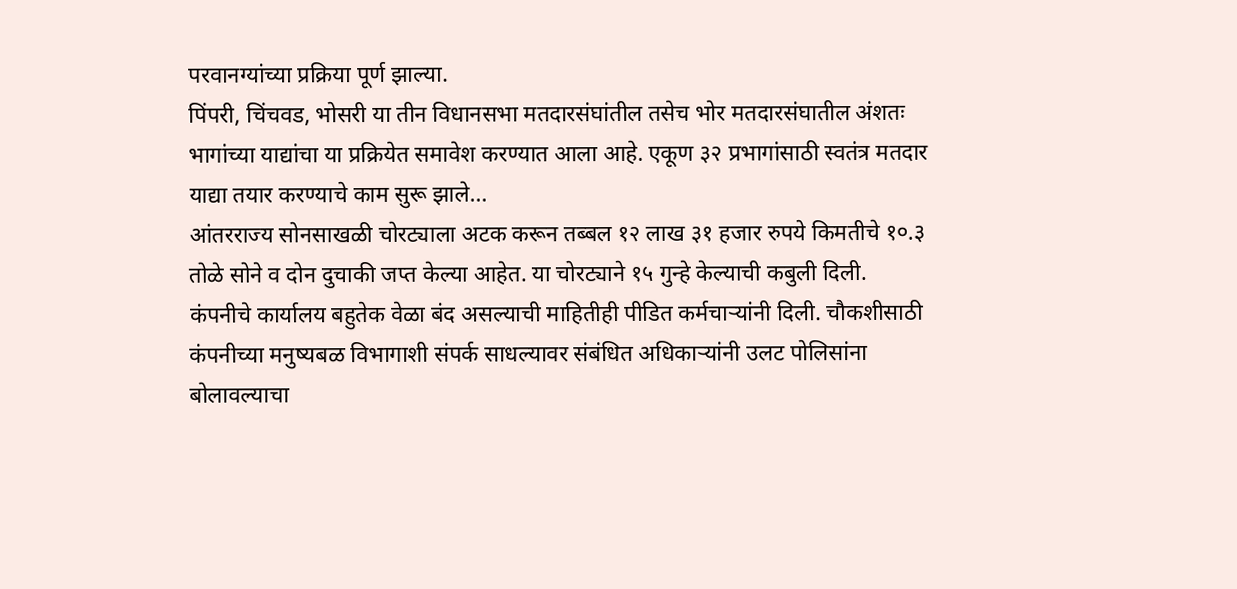परवानग्यांच्या प्रक्रिया पूर्ण झाल्या.
पिंपरी, चिंचवड, भोसरी या तीन विधानसभा मतदारसंघांतील तसेच भोर मतदारसंघातील अंशतः भागांच्या याद्यांचा या प्रक्रियेत समावेश करण्यात आला आहे. एकूण ३२ प्रभागांसाठी स्वतंत्र मतदार याद्या तयार करण्याचे काम सुरू झाले…
आंतरराज्य सोनसाखळी चोरट्याला अटक करून तब्बल १२ लाख ३१ हजार रुपये किमतीचे १०.३ तोळे सोने व दोन दुचाकी जप्त केल्या आहेत. या चोरट्याने १५ गुन्हे केल्याची कबुली दिली.
कंपनीचे कार्यालय बहुतेक वेळा बंद असल्याची माहितीही पीडित कर्मचाऱ्यांनी दिली. चौकशीसाठी कंपनीच्या मनुष्यबळ विभागाशी संपर्क साधल्यावर संबंधित अधिकाऱ्यांनी उलट पोलिसांना बोलावल्याचा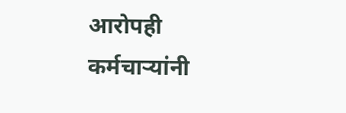आरोपही कर्मचाऱ्यांनी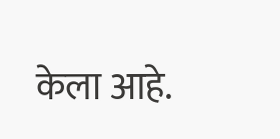केला आहे.